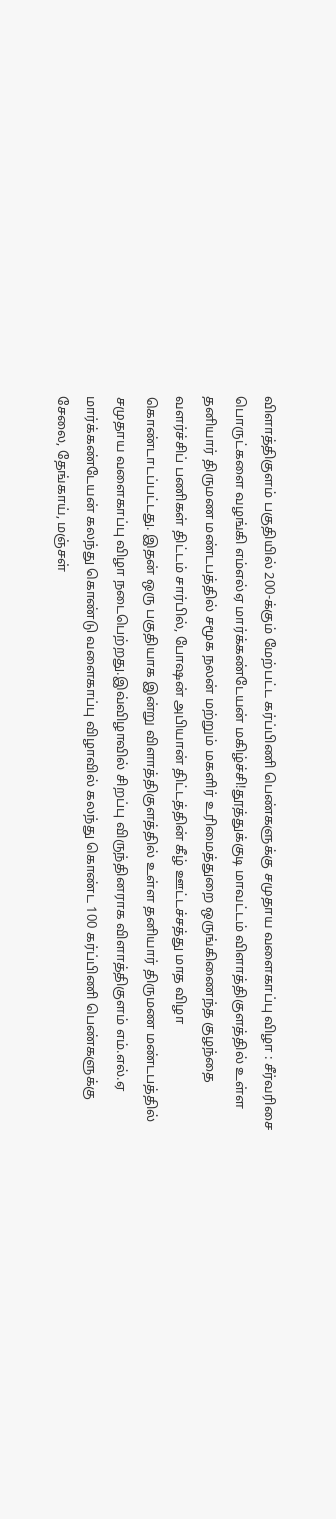விளாத்திகுளம் பகுதியில் 200-க்கும்‌ மேற்பட்ட கர்ப்பிணி பெண்களுக்கு சமுதாய வளைகாப்பு விழா : சீர்வரிசை பொருட்களை வழங்கி எம்எல்ஏ மார்க்கண்டேயன் மகிழ்ச்சி!தூத்துக்குடி மாவட்டம் விளாத்திகுளத்தில் உள்ள தனியார் திருமண மண்டபத்தில் சமூக நலன் மற்றும் மகளிர் உரிமைத்துறை ஒருங்கிணைந்த குழந்தை வளர்ச்சிப் பணிகள் திட்டம் சார்பில், போஷன் அபியான் திட்டத்தின் கீழ் ஊட்டச்சத்து மாத விழா கொண்டாடப்பட்டது. இதன் ஒரு பகுதியாக இன்று விளாத்திகுளத்தில் உள்ள தனியார் திருமண மண்டபத்தில் சமுதாய வளைகாப்பு விழா நடைபெற்றது.இவ்விழாவில் சிறப்பு விருந்தினராக விளாத்திகுளம் எம்.எல்.ஏ மார்க்கண்டேயன் கலந்து கொண்டு வளைகாப்பு விழாவில் கலந்து கொண்ட 100 கர்ப்பிணி பெண்களுக்கு  சேலை, தேங்காய், மஞ்சள்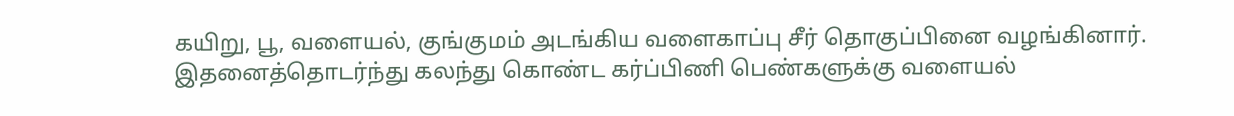கயிறு, பூ, வளையல், குங்குமம் அடங்கிய வளைகாப்பு சீர் தொகுப்பினை வழங்கினார். இதனைத்தொடர்ந்து கலந்து கொண்ட கர்ப்பிணி பெண்களுக்கு வளையல்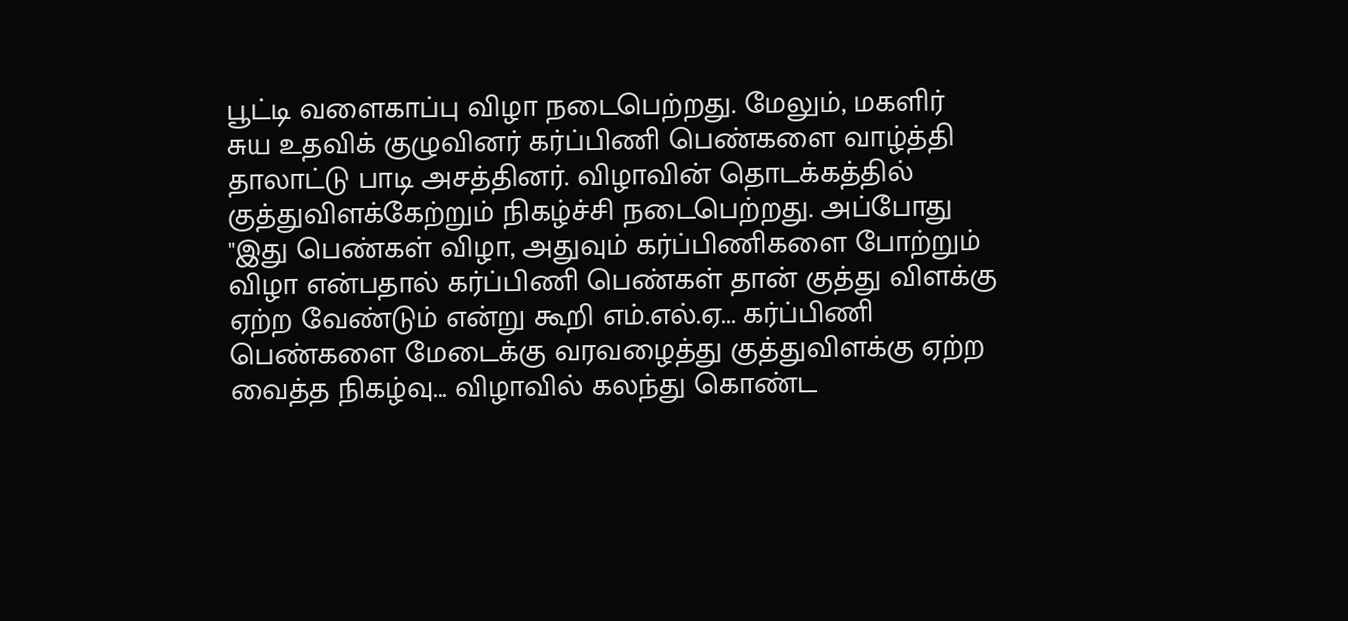பூட்டி வளைகாப்பு விழா நடைபெற்றது. மேலும், மகளிர் சுய உதவிக் குழுவினர் கர்ப்பிணி பெண்களை வாழ்த்தி தாலாட்டு பாடி அசத்தினர். விழாவின் தொடக்கத்தில் குத்துவிளக்கேற்றும் நிகழ்ச்சி நடைபெற்றது. அப்போது "இது பெண்கள் விழா, அதுவும் கர்ப்பிணிகளை போற்றும் விழா என்பதால் கர்ப்பிணி பெண்கள் தான் குத்து விளக்கு ஏற்ற வேண்டும் என்று கூறி எம்.எல்.ஏ... கர்ப்பிணி பெண்களை மேடைக்கு வரவழைத்து குத்துவிளக்கு ஏற்ற வைத்த நிகழ்வு... விழாவில் கலந்து கொண்ட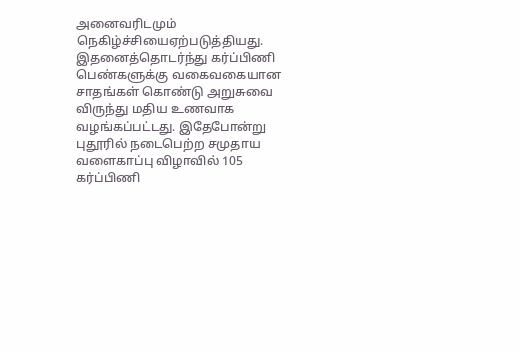அனைவரிடமும் நெகிழ்ச்சியைஏற்படுத்தியது. இதனைத்தொடர்ந்து கர்ப்பிணி பெண்களுக்கு வகைவகையான சாதங்கள் கொண்டு அறுசுவை விருந்து மதிய உணவாக வழங்கப்பட்டது. இதேபோன்று புதூரில் நடைபெற்ற சமுதாய வளைகாப்பு விழாவில் 105 கர்ப்பிணி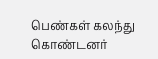பெண்கள் கலந்து கொண்டனர்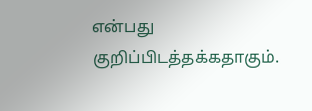என்பது குறிப்பிடத்தக்கதாகும்.